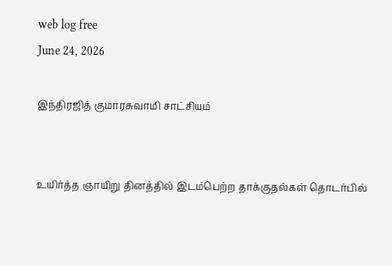web log free
June 24, 2026

இந்திரஜித் குமாரசுவாமி சாட்சியம்


உயிர்த்த ஞாயிறு தினத்தில் இடம்பெற்ற தாக்குதல்கள் தொடர்பில்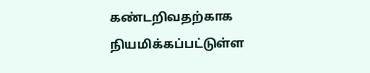கண்டறிவதற்காக நியமிக்கப்பட்டுள்ள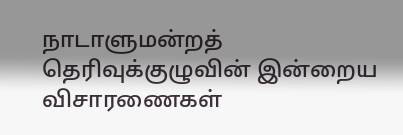நாடாளுமன்றத் தெரிவுக்குழுவின் இன்றைய விசாரணைகள்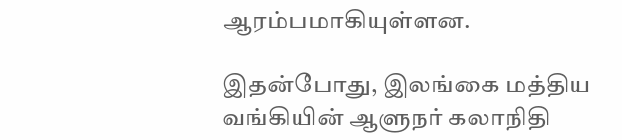ஆரம்பமாகியுள்ளன.

இதன்போது, இலங்கை மத்திய வங்கியின் ஆளுநர் கலாநிதி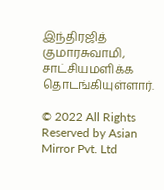இந்திரஜித் குமாரசுவாமி, சாட்சியமளிக்க தொடங்கியுள்ளார்.

© 2022 All Rights Reserved by Asian Mirror Pvt. Ltd